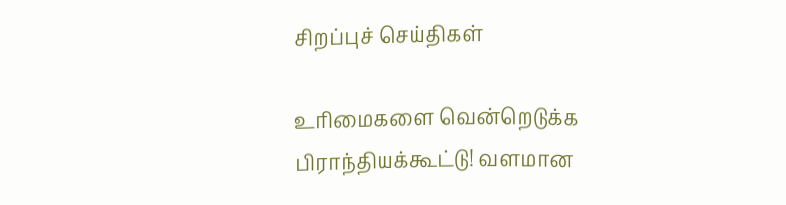சிறப்புச் செய்திகள்

உரிமைகளை வென்றெடுக்க பிராந்தியக்கூட்டு! வளமான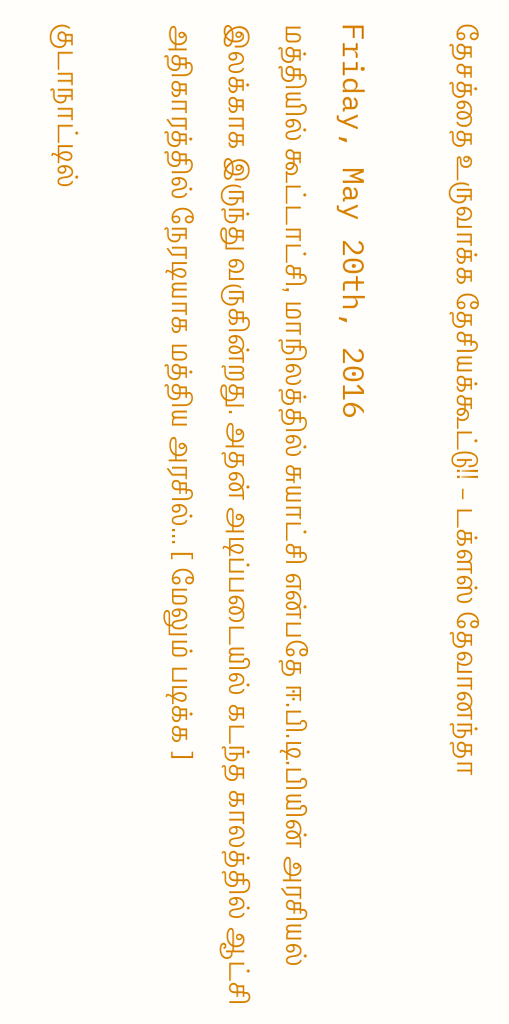தேசத்தை உருவாக்க தேசியக்கூட்டு!! – டக்ளஸ் தேவானந்தா

Friday, May 20th, 2016
மத்தியில் கூட்டாட்சி, மாநிலத்தில் சுயாட்சி என்பதே ஈ.பி.டி.பியின் அரசியல் இலக்காக இருந்து வருகின்றது. அதன் அடிப்படையில் கடந்த காலத்தில் ஆட்சி அதிகாரத்தில் நேரடியாக மத்திய அரசில்... [ மேலும் படிக்க ]

குடாநாட்டில்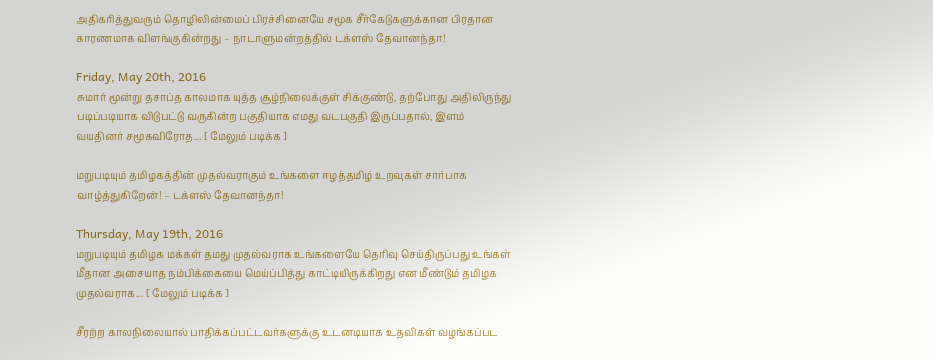அதிகரித்துவரும் தொழிலின்மைப் பிரச்சினையே சமூக சீர்கேடுகளுக்கான பிரதான காரணமாக விளங்குகின்றது – நாடாளுமன்றத்தில் டக்ளஸ் தேவானந்தா!

Friday, May 20th, 2016
சுமார் மூன்று தசாப்த காலமாக யுத்த சூழ்நிலைக்குள் சிக்குண்டு, தற்போது அதிலிருந்து படிப்படியாக விடுபட்டு வருகின்ற பகுதியாக எமது வடபகுதி இருப்பதால், இளம் வயதினர் சமூகவிரோத... [ மேலும் படிக்க ]

மறுபடியும் தமிழகத்தின் முதல்வராகும் உங்களை ஈழத்தமிழ் உறவுகள் சார்பாக வாழ்த்துகிறேன்! – டக்ளஸ் தேவானந்தா!

Thursday, May 19th, 2016
மறுபடியும் தமிழக மக்கள் தமது முதல்வராக உங்களையே தெரிவு செய்திருப்பது உங்கள் மீதான அசையாத நம்பிக்கையை மெய்ப்பித்து காட்டியிருக்கிறது என மீண்டும் தமிழக முதல்வராக... [ மேலும் படிக்க ]

சீரற்ற காலநிலையால் பாதிக்கப்பட்டவர்களுக்கு உடனடியாக உதவிகள் வழங்கப்பட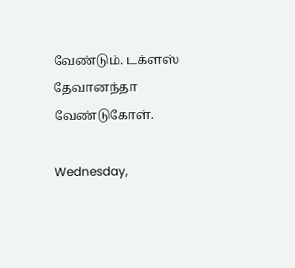வேண்டும். டக்ளஸ் தேவானந்தா வேண்டுகோள்.

Wednesday,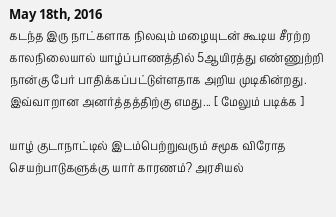May 18th, 2016
கடந்த இரு நாட்களாக நிலவும் மழையுடன் கூடிய சீரற்ற காலநிலையால் யாழ்ப்பாணத்தில் 5ஆயிரத்து எண்ணுற்றி நான்கு பேர் பாதிக்கப்பட்டுள்ளதாக அறிய முடிகின்றது. இவ்வாறான அனர்த்தத்திற்கு எமது... [ மேலும் படிக்க ]

யாழ் குடாநாட்டில் இடம்பெற்றுவரும் சமூக விரோத செயற்பாடுகளுக்கு யார் காரணம்? அரசியல்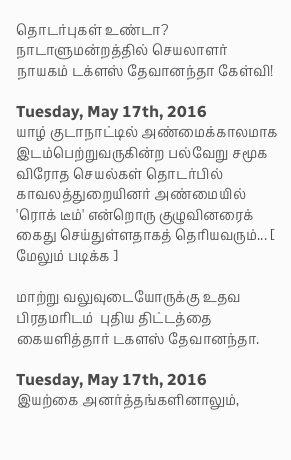தொடர்புகள் உண்டா? நாடாளுமன்றத்தில் செயலாளர் நாயகம் டக்ளஸ் தேவானந்தா கேள்வி!

Tuesday, May 17th, 2016
யாழ் குடாநாட்டில் அண்மைக்காலமாக இடம்பெற்றுவருகின்ற பல்வேறு சமூக விரோத செயல்கள் தொடர்பில் காவலத்துறையினர் அண்மையில் 'ரொக் டீம்' என்றொரு குழுவினரைக் கைது செய்துள்ளதாகத் தெரியவரும்... [ மேலும் படிக்க ]

மாற்று வலுவுடையோருக்கு உதவ பிரதமரிடம்  புதிய திட்டத்தை கையளித்தார் டகளஸ் தேவானந்தா.

Tuesday, May 17th, 2016
இயற்கை அனர்த்தங்களினாலும்,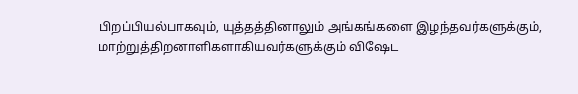பிறப்பியல்பாகவும், யுத்தத்தினாலும் அங்கங்களை இழந்தவர்களுக்கும், மாற்றுத்திறனாளிகளாகியவர்களுக்கும் விஷேட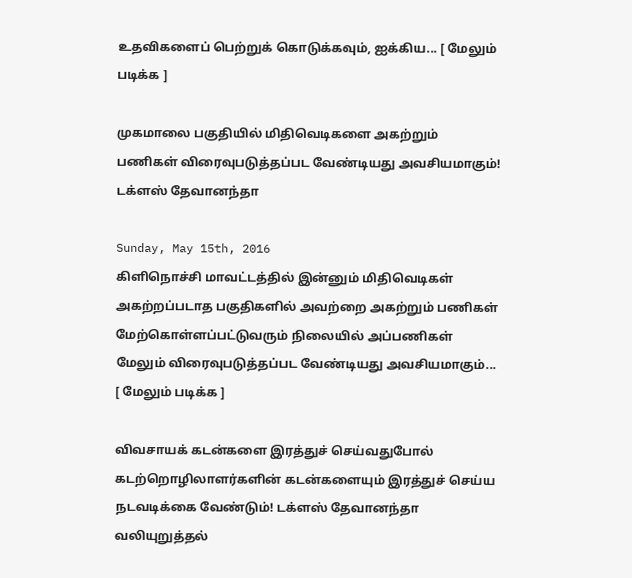உதவிகளைப் பெற்றுக் கொடுக்கவும், ஐக்கிய... [ மேலும் படிக்க ]

முகமாலை பகுதியில் மிதிவெடிகளை அகற்றும் பணிகள் விரைவுபடுத்தப்பட வேண்டியது அவசியமாகும்! டக்ளஸ் தேவானந்தா

Sunday, May 15th, 2016
கிளிநொச்சி மாவட்டத்தில் இன்னும் மிதிவெடிகள் அகற்றப்படாத பகுதிகளில் அவற்றை அகற்றும் பணிகள் மேற்கொள்ளப்பட்டுவரும் நிலையில் அப்பணிகள் மேலும் விரைவுபடுத்தப்பட வேண்டியது அவசியமாகும்... [ மேலும் படிக்க ]

விவசாயக் கடன்களை இரத்துச் செய்வதுபோல் கடற்றொழிலாளர்களின் கடன்களையும் இரத்துச் செய்ய நடவடிக்கை வேண்டும்! டக்ளஸ் தேவானந்தா வலியுறுத்தல்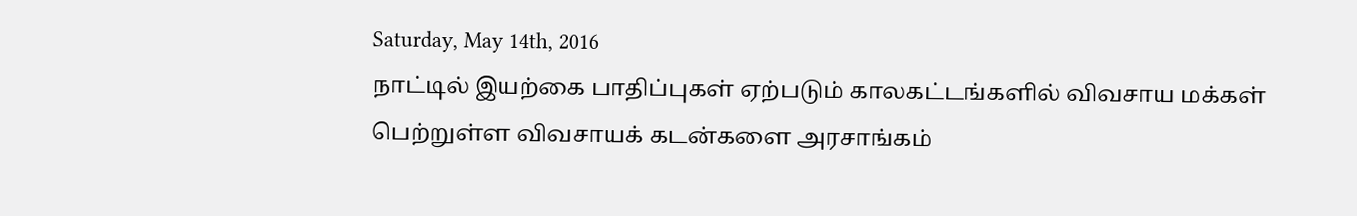Saturday, May 14th, 2016
நாட்டில் இயற்கை பாதிப்புகள் ஏற்படும் காலகட்டங்களில் விவசாய மக்கள் பெற்றுள்ள விவசாயக் கடன்களை அரசாங்கம்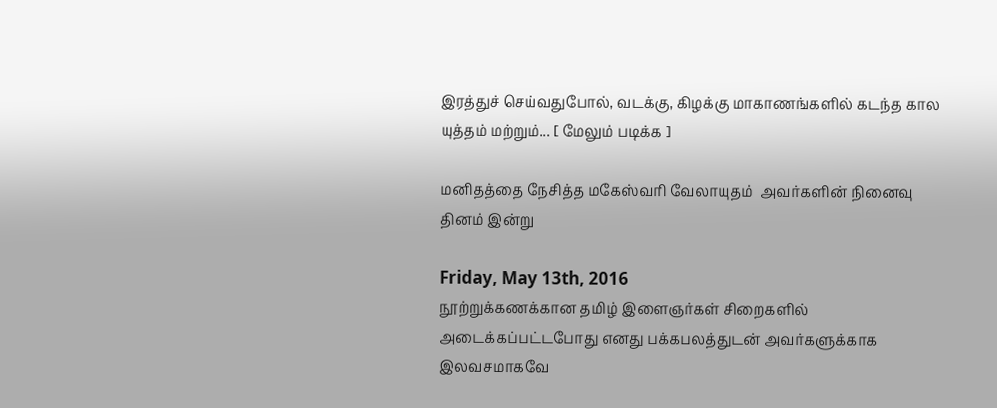இரத்துச் செய்வதுபோல், வடக்கு, கிழக்கு மாகாணங்களில் கடந்த கால யுத்தம் மற்றும்... [ மேலும் படிக்க ]

மனிதத்தை நேசித்த மகேஸ்வரி வேலாயுதம்  அவர்களின் நினைவு தினம் இன்று

Friday, May 13th, 2016
நூற்றுக்கணக்கான தமிழ் இளைஞர்கள் சிறைகளில் அடைக்கப்பட்டபோது எனது பக்கபலத்துடன் அவர்களுக்காக இலவசமாகவே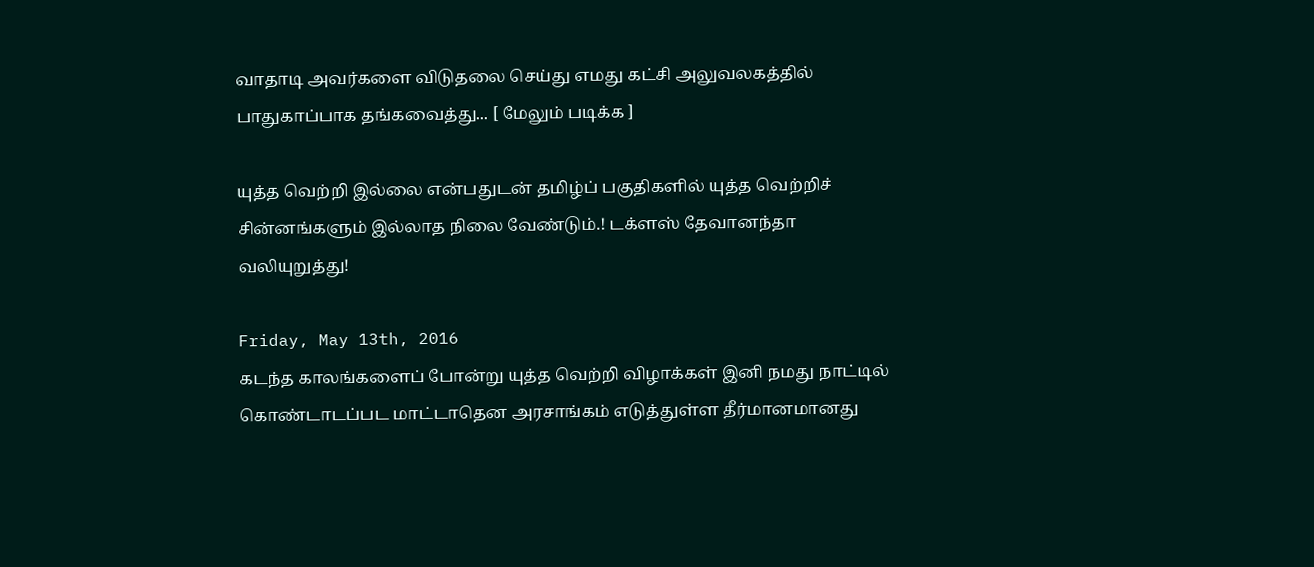வாதாடி அவர்களை விடுதலை செய்து எமது கட்சி அலுவலகத்தில் பாதுகாப்பாக தங்கவைத்து... [ மேலும் படிக்க ]

யுத்த வெற்றி இல்லை என்பதுடன் தமிழ்ப் பகுதிகளில் யுத்த வெற்றிச் சின்னங்களும் இல்லாத நிலை வேண்டும்.! டக்ளஸ் தேவானந்தா வலியுறுத்து!

Friday, May 13th, 2016
கடந்த காலங்களைப் போன்று யுத்த வெற்றி விழாக்கள் இனி நமது நாட்டில் கொண்டாடப்பட மாட்டாதென அரசாங்கம் எடுத்துள்ள தீர்மானமானது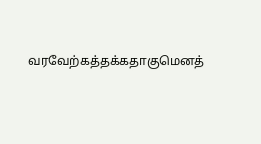வரவேற்கத்தக்கதாகுமெனத்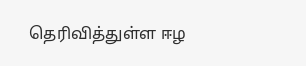தெரிவித்துள்ள ஈழ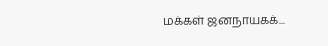மக்கள் ஜனநாயகக்...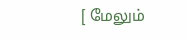[ மேலும்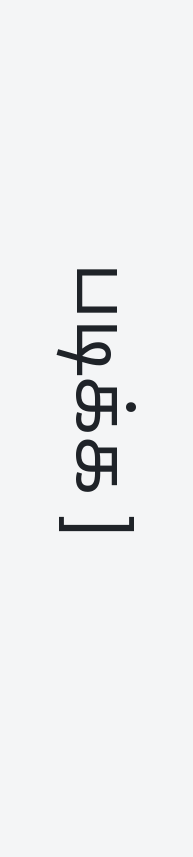படிக்க ]